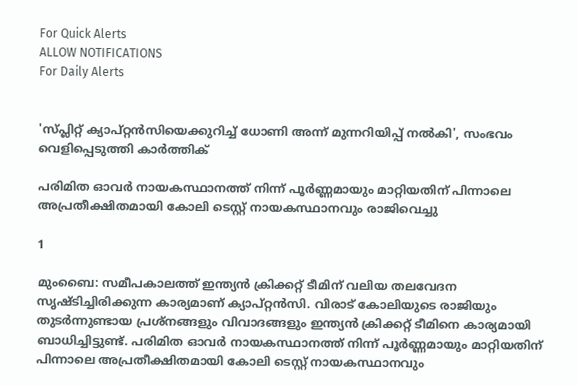For Quick Alerts
ALLOW NOTIFICATIONS
For Daily Alerts


'സ്പ്ലിറ്റ് ക്യാപ്റ്റന്‍സിയെക്കുറിച്ച് ധോണി അന്ന് മുന്നറിയിപ്പ് നല്‍കി', സംഭവം വെളിപ്പെടുത്തി കാര്‍ത്തിക്

പരിമിത ഓവര്‍ നായകസ്ഥാനത്ത് നിന്ന് പൂര്‍ണ്ണമായും മാറ്റിയതിന് പിന്നാലെ അപ്രതീക്ഷിതമായി കോലി ടെസ്റ്റ് നായകസ്ഥാനവും രാജിവെച്ചു

1

മുംബൈ: സമീപകാലത്ത് ഇന്ത്യന്‍ ക്രിക്കറ്റ് ടീമിന് വലിയ തലവേദന സൃഷ്ടിച്ചിരിക്കുന്ന കാര്യമാണ് ക്യാപ്റ്റന്‍സി. വിരാട് കോലിയുടെ രാജിയും തുടര്‍ന്നുണ്ടായ പ്രശ്‌നങ്ങളും വിവാദങ്ങളും ഇന്ത്യന്‍ ക്രിക്കറ്റ് ടീമിനെ കാര്യമായി ബാധിച്ചിട്ടുണ്ട്. പരിമിത ഓവര്‍ നായകസ്ഥാനത്ത് നിന്ന് പൂര്‍ണ്ണമായും മാറ്റിയതിന് പിന്നാലെ അപ്രതീക്ഷിതമായി കോലി ടെസ്റ്റ് നായകസ്ഥാനവും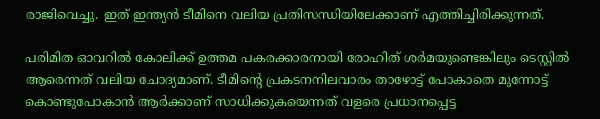രാജിവെച്ചു. ഇത് ഇന്ത്യന്‍ ടീമിനെ വലിയ പ്രതിസന്ധിയിലേക്കാണ് എത്തിച്ചിരിക്കുന്നത്.

പരിമിത ഓവറില്‍ കോലിക്ക് ഉത്തമ പകരക്കാരനായി രോഹിത് ശര്‍മയുണ്ടെങ്കിലും ടെസ്റ്റില്‍ ആരെന്നത് വലിയ ചോദ്യമാണ്. ടീമിന്റെ പ്രകടനനിലവാരം താഴോട്ട് പോകാതെ മുന്നോട്ട് കൊണ്ടുപോകാന്‍ ആര്‍ക്കാണ് സാധിക്കുകയെന്നത് വളരെ പ്രധാനപ്പെട്ട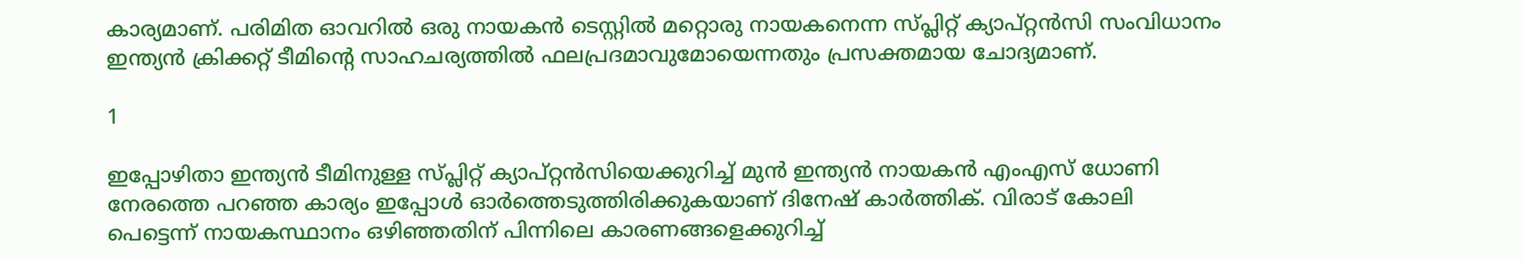കാര്യമാണ്. പരിമിത ഓവറില്‍ ഒരു നായകന്‍ ടെസ്റ്റില്‍ മറ്റൊരു നായകനെന്ന സ്പ്ലിറ്റ് ക്യാപ്റ്റന്‍സി സംവിധാനം ഇന്ത്യന്‍ ക്രിക്കറ്റ് ടീമിന്റെ സാഹചര്യത്തില്‍ ഫലപ്രദമാവുമോയെന്നതും പ്രസക്തമായ ചോദ്യമാണ്.

1

ഇപ്പോഴിതാ ഇന്ത്യന്‍ ടീമിനുള്ള സ്പ്ലിറ്റ് ക്യാപ്റ്റന്‍സിയെക്കുറിച്ച് മുന്‍ ഇന്ത്യന്‍ നായകന്‍ എംഎസ് ധോണി നേരത്തെ പറഞ്ഞ കാര്യം ഇപ്പോള്‍ ഓര്‍ത്തെടുത്തിരിക്കുകയാണ് ദിനേഷ് കാര്‍ത്തിക്. വിരാട് കോലി പെട്ടെന്ന് നായകസ്ഥാനം ഒഴിഞ്ഞതിന് പിന്നിലെ കാരണങ്ങളെക്കുറിച്ച്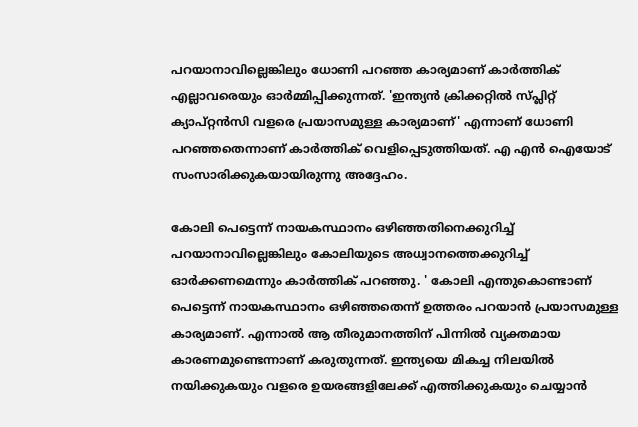പറയാനാവില്ലെങ്കിലും ധോണി പറഞ്ഞ കാര്യമാണ് കാര്‍ത്തിക് എല്ലാവരെയും ഓര്‍മ്മിപ്പിക്കുന്നത്. 'ഇന്ത്യന്‍ ക്രിക്കറ്റില്‍ സ്പ്ലിറ്റ് ക്യാപ്റ്റന്‍സി വളരെ പ്രയാസമുള്ള കാര്യമാണ്' എന്നാണ് ധോണി പറഞ്ഞതെന്നാണ് കാര്‍ത്തിക് വെളിപ്പെടുത്തിയത്. എ എന്‍ ഐയോട് സംസാരിക്കുകയായിരുന്നു അദ്ദേഹം.

കോലി പെട്ടെന്ന് നായകസ്ഥാനം ഒഴിഞ്ഞതിനെക്കുറിച്ച് പറയാനാവില്ലെങ്കിലും കോലിയുടെ അധ്വാനത്തെക്കുറിച്ച് ഓര്‍ക്കണമെന്നും കാര്‍ത്തിക് പറഞ്ഞു. ' കോലി എന്തുകൊണ്ടാണ് പെട്ടെന്ന് നായകസ്ഥാനം ഒഴിഞ്ഞതെന്ന് ഉത്തരം പറയാന്‍ പ്രയാസമുള്ള കാര്യമാണ്. എന്നാല്‍ ആ തീരുമാനത്തിന് പിന്നില്‍ വ്യക്തമായ കാരണമുണ്ടെന്നാണ് കരുതുന്നത്. ഇന്ത്യയെ മികച്ച നിലയില്‍ നയിക്കുകയും വളരെ ഉയരങ്ങളിലേക്ക് എത്തിക്കുകയും ചെയ്യാന്‍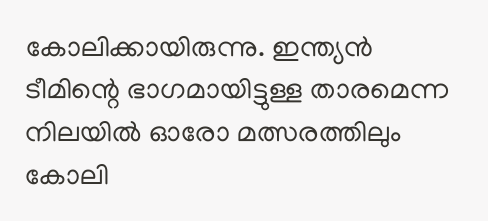കോലിക്കായിരുന്നു. ഇന്ത്യന്‍ ടീമിന്റെ ഭാഗമായിട്ടുള്ള താരമെന്ന നിലയില്‍ ഓരോ മത്സരത്തിലും കോലി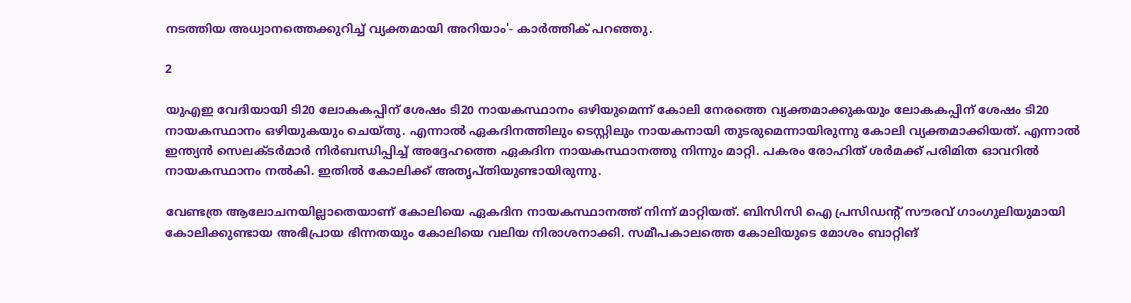നടത്തിയ അധ്വാനത്തെക്കുറിച്ച് വ്യക്തമായി അറിയാം'- കാര്‍ത്തിക് പറഞ്ഞു.

2

യുഎഇ വേദിയായി ടി20 ലോകകപ്പിന് ശേഷം ടി20 നായകസ്ഥാനം ഒഴിയുമെന്ന് കോലി നേരത്തെ വ്യക്തമാക്കുകയും ലോകകപ്പിന് ശേഷം ടി20 നായകസ്ഥാനം ഒഴിയുകയും ചെയ്തു. എന്നാല്‍ ഏകദിനത്തിലും ടെസ്റ്റിലും നായകനായി തുടരുമെന്നായിരുന്നു കോലി വ്യക്തമാക്കിയത്. എന്നാല്‍ ഇന്ത്യന്‍ സെലക്ടര്‍മാര്‍ നിര്‍ബന്ധിപ്പിച്ച് അദ്ദേഹത്തെ ഏകദിന നായകസ്ഥാനത്തു നിന്നും മാറ്റി. പകരം രോഹിത് ശര്‍മക്ക് പരിമിത ഓവറില്‍ നായകസ്ഥാനം നല്‍കി. ഇതില്‍ കോലിക്ക് അതൃപ്തിയുണ്ടായിരുന്നു.

വേണ്ടത്ര ആലോചനയില്ലാതെയാണ് കോലിയെ ഏകദിന നായകസ്ഥാനത്ത് നിന്ന് മാറ്റിയത്. ബിസിസി ഐ പ്രസിഡന്റ് സൗരവ് ഗാംഗുലിയുമായി കോലിക്കുണ്ടായ അഭിപ്രായ ഭിന്നതയും കോലിയെ വലിയ നിരാശനാക്കി. സമീപകാലത്തെ കോലിയുടെ മോശം ബാറ്റിങ്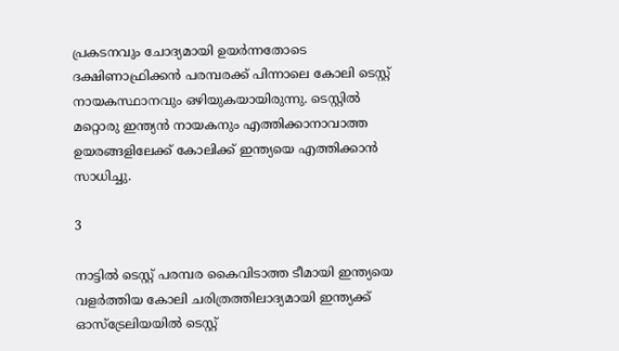പ്രകടനവും ചോദ്യമായി ഉയര്‍ന്നതോടെ ദക്ഷിണാഫ്രിക്കന്‍ പരമ്പരക്ക് പിന്നാലെ കോലി ടെസ്റ്റ് നായകസ്ഥാനവും ഒഴിയുകയായിരുന്നു. ടെസ്റ്റില്‍ മറ്റൊരു ഇന്ത്യന്‍ നായകനും എത്തിക്കാനാവാത്ത ഉയരങ്ങളിലേക്ക് കോലിക്ക് ഇന്ത്യയെ എത്തിക്കാന്‍ സാധിച്ചു.

3

നാട്ടില്‍ ടെസ്റ്റ് പരമ്പര കൈവിടാത്ത ടീമായി ഇന്ത്യയെ വളര്‍ത്തിയ കോലി ചരിത്രത്തിലാദ്യമായി ഇന്ത്യക്ക് ഓസ്‌ട്രേലിയയില്‍ ടെസ്റ്റ്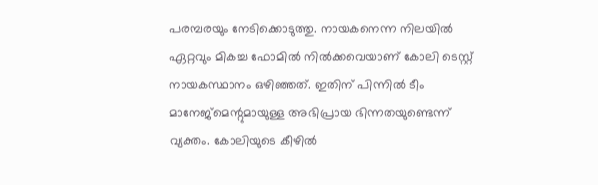പരമ്പരയും നേടിക്കൊടുത്തു. നായകനെന്ന നിലയില്‍ ഏറ്റവും മികച്ച ഫോമില്‍ നില്‍ക്കവെയാണ് കോലി ടെസ്റ്റ് നായകസ്ഥാനം ഒഴിഞ്ഞത്. ഇതിന് പിന്നില്‍ ടീം മാനേജ്‌മെന്റുമായുള്ള അഭിപ്രായ ഭിന്നതയുണ്ടെന്ന് വ്യക്തം. കോലിയുടെ കീഴില്‍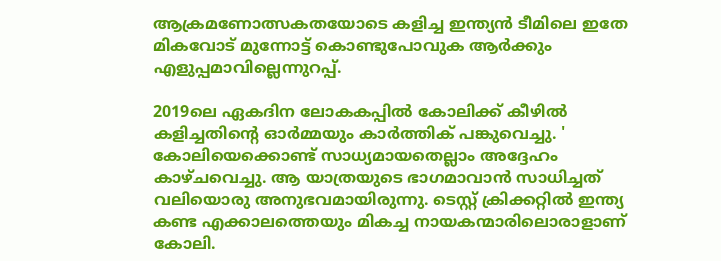ആക്രമണോത്സകതയോടെ കളിച്ച ഇന്ത്യന്‍ ടീമിലെ ഇതേ മികവോട് മുന്നോട്ട് കൊണ്ടുപോവുക ആര്‍ക്കും എളുപ്പമാവില്ലെന്നുറപ്പ്.

2019ലെ ഏകദിന ലോകകപ്പില്‍ കോലിക്ക് കീഴില്‍ കളിച്ചതിന്റെ ഓര്‍മ്മയും കാര്‍ത്തിക് പങ്കുവെച്ചു. ' കോലിയെക്കൊണ്ട് സാധ്യമായതെല്ലാം അദ്ദേഹം കാഴ്ചവെച്ചു. ആ യാത്രയുടെ ഭാഗമാവാന്‍ സാധിച്ചത് വലിയൊരു അനുഭവമായിരുന്നു. ടെസ്റ്റ് ക്രിക്കറ്റില്‍ ഇന്ത്യ കണ്ട എക്കാലത്തെയും മികച്ച നായകന്മാരിലൊരാളാണ് കോലി.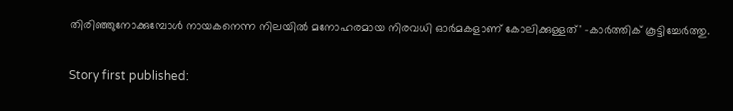തിരിഞ്ഞുനോക്കുമ്പോള്‍ നായകനെന്ന നിലയില്‍ മനോഹരമായ നിരവധി ഓര്‍മകളാണ് കോലിക്കുള്ളത്' -കാര്‍ത്തിക് കൂട്ടിച്ചേര്‍ത്തു.

Story first published: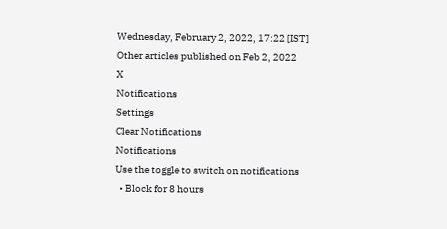Wednesday, February 2, 2022, 17:22 [IST]
Other articles published on Feb 2, 2022
X
Notifications
Settings
Clear Notifications
Notifications
Use the toggle to switch on notifications
  • Block for 8 hours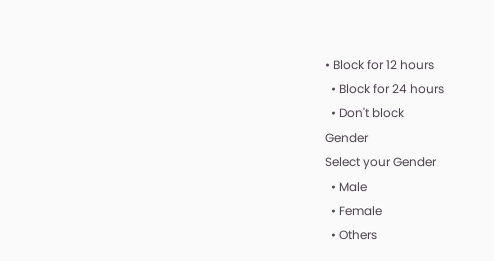• Block for 12 hours
  • Block for 24 hours
  • Don't block
Gender
Select your Gender
  • Male
  • Female
  • Others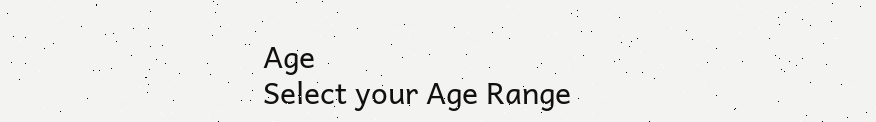Age
Select your Age Range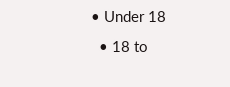• Under 18
  • 18 to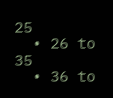25
  • 26 to 35
  • 36 to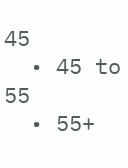45
  • 45 to 55
  • 55+